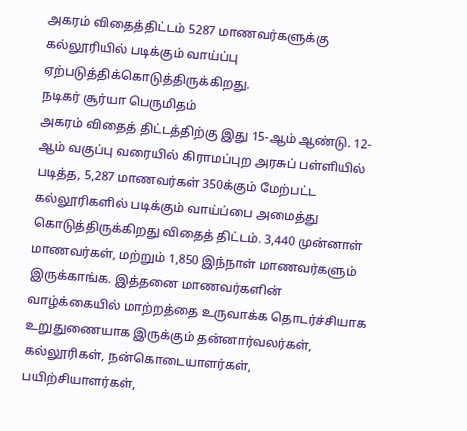அகரம் விதைத்திட்டம் 5287 மாணவர்களுக்கு கல்லூரியில் படிக்கும் வாய்ப்பு ஏற்படுத்திக்கொடுத்திருக்கிறது.
நடிகர் சூர்யா பெருமிதம்
அகரம் விதைத் திட்டத்திற்கு இது 15-ஆம் ஆண்டு. 12-ஆம் வகுப்பு வரையில் கிராமப்புற அரசுப் பள்ளியில் படித்த, 5,287 மாணவர்கள் 350க்கும் மேற்பட்ட கல்லூரிகளில் படிக்கும் வாய்ப்பை அமைத்து கொடுத்திருக்கிறது விதைத் திட்டம். 3,440 முன்னாள் மாணவர்கள், மற்றும் 1,850 இந்நாள் மாணவர்களும் இருக்காங்க. இத்தனை மாணவர்களின் வாழ்க்கையில் மாற்றத்தை உருவாக்க தொடர்ச்சியாக உறுதுணையாக இருக்கும் தன்னார்வலர்கள், கல்லூரிகள், நன்கொடையாளர்கள், பயிற்சியாளர்கள்,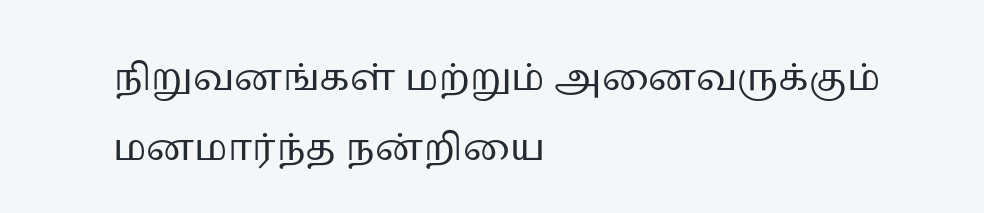நிறுவனங்கள் மற்றும் அனைவருக்கும் மனமார்ந்த நன்றியை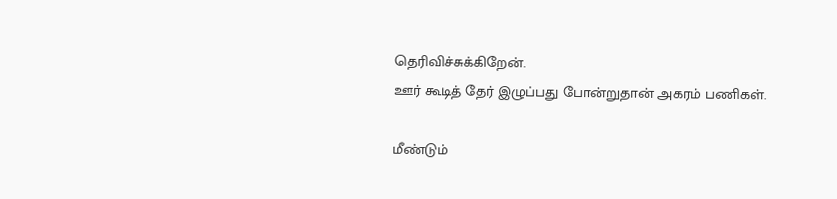தெரிவிச்சுக்கிறேன்.
ஊர் கூடித் தேர் இழுப்பது போன்றுதான் அகரம் பணிகள்.

மீண்டும்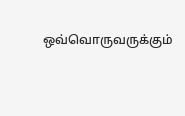ஒவ்வொருவருக்கும்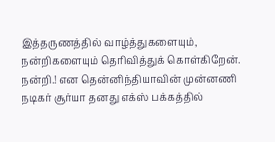இத்தருணத்தில் வாழ்த்துகளையும், நன்றிகளையும் தெரிவித்துக் கொள்கிறேன். நன்றி.! என தென்னிந்தியாவின் முன்னணி நடிகர் சூர்யா தனது எக்ஸ் பக்கத்தில்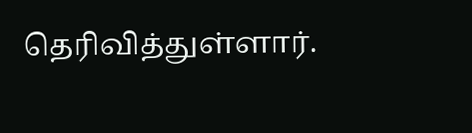தெரிவித்துள்ளார்.